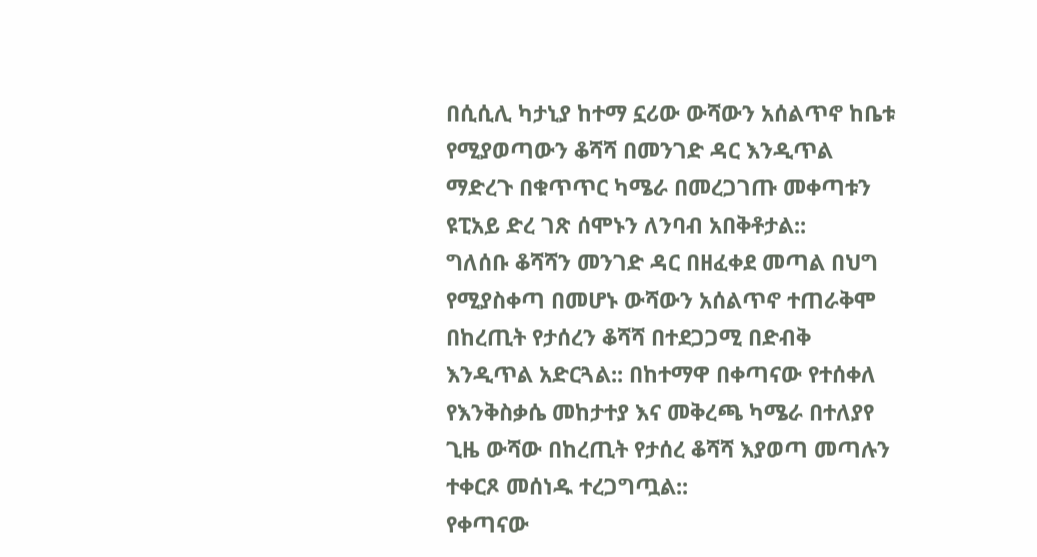በሲሲሊ ካታኒያ ከተማ ኗሪው ውሻውን አሰልጥኖ ከቤቱ የሚያወጣውን ቆሻሻ በመንገድ ዳር እንዲጥል ማድረጉ በቁጥጥር ካሜራ በመረጋገጡ መቀጣቱን ዩፒአይ ድረ ገጽ ሰሞኑን ለንባብ አበቅቶታል::
ግለሰቡ ቆሻሻን መንገድ ዳር በዘፈቀደ መጣል በህግ የሚያስቀጣ በመሆኑ ውሻውን አሰልጥኖ ተጠራቅሞ በከረጢት የታሰረን ቆሻሻ በተደጋጋሚ በድብቅ እንዲጥል አድርጓል:: በከተማዋ በቀጣናው የተሰቀለ የእንቅስቃሴ መከታተያ እና መቅረጫ ካሜራ በተለያየ ጊዜ ውሻው በከረጢት የታሰረ ቆሻሻ እያወጣ መጣሉን ተቀርጾ መሰነዱ ተረጋግጧል::
የቀጣናው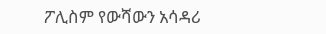ፖሊስም የውሻውን አሳዳሪ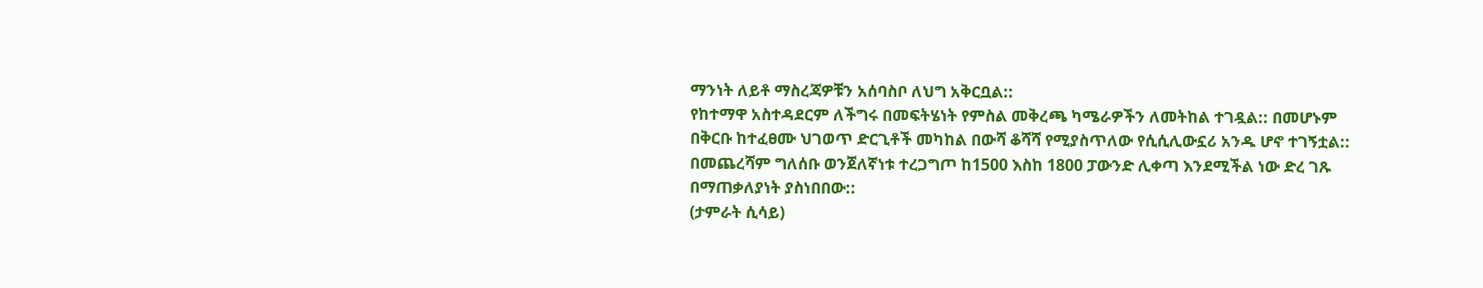ማንነት ለይቶ ማስረጃዎቹን አሰባስቦ ለህግ አቅርቧል::
የከተማዋ አስተዳደርም ለችግሩ በመፍትሄነት የምስል መቅረጫ ካሜራዎችን ለመትከል ተገዷል:: በመሆኑም በቅርቡ ከተፈፀሙ ህገወጥ ድርጊቶች መካከል በውሻ ቆሻሻ የሚያስጥለው የሲሲሊውኗሪ አንዱ ሆኖ ተገኝቷል::
በመጨረሻም ግለሰቡ ወንጀለኛነቱ ተረጋግጦ ከ1500 እስከ 1800 ፓውንድ ሊቀጣ እንደሚችል ነው ድረ ገጹ በማጠቃለያነት ያስነበበው::
(ታምራት ሲሳይ)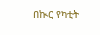በኲር የካቲት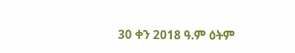30 ቀን 2018 ዓ.ም ዕትም